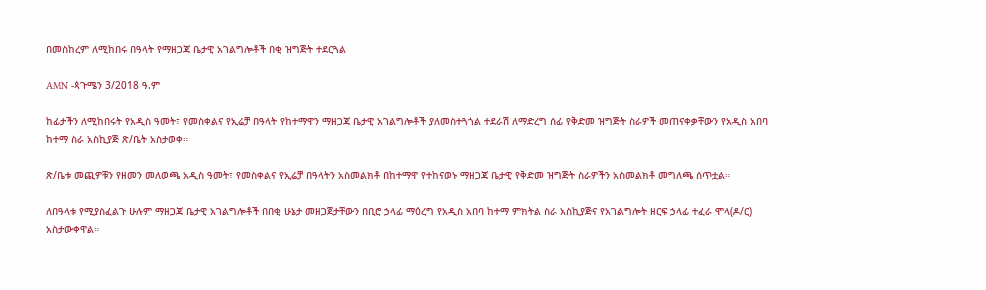በመስከረም ለሚከበሩ በዓላት የማዘጋጃ ቤታዊ አገልግሎቶች በቂ ዝግጅት ተደርጓል

AMN -ጳጉሜን 3/2018 ዓ.ም

ከፊታችን ለሚከበሩት የአዲስ ዓመት፣ የመስቀልና የኢሬቻ በዓላት የከተማዋን ማዘጋጃ ቤታዊ አገልግሎቶች ያለመስተጓጎል ተደራሽ ለማድረግ ሰፊ የቅድመ ዝግጅት ስራዎች መጠናቀቃቸውን የአዲስ አበባ ከተማ ስራ አስኪያጅ ጽ/ቤት አስታወቀ።

ጽ/ቤቱ መጪዎቹን የዘመን መለወጫ አዲስ ዓመት፣ የመስቀልና የኢሬቻ በዓላትን አስመልክቶ በከተማዋ የተከናወኑ ማዘጋጃ ቤታዊ የቅድመ ዝግጅት ስራዎችን አስመልክቶ መግለጫ ሰጥቷል።

ለበዓላቱ የሚያስፈልጉ ሁሉም ማዘጋጃ ቤታዊ አገልግሎቶች በበቂ ሁኔታ መዘጋጀታቸውን በቢሮ ኃላፊ ማዕረግ የአዲስ አበባ ከተማ ምክትል ስራ አስኪያጅና የአገልግሎት ዘርፍ ኃላፊ ተፈራ ሞላ(ዶ/ር) አስታውቀዋል።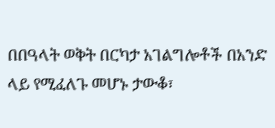በበዓላት ወቅት በርካታ አገልግሎቶች በአንድ ላይ የሚፈለጉ መሆኑ ታውቆ፣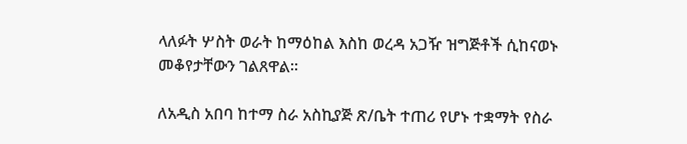ላለፉት ሦስት ወራት ከማዕከል እስከ ወረዳ አጋዥ ዝግጅቶች ሲከናወኑ መቆየታቸውን ገልጸዋል።

ለአዲስ አበባ ከተማ ስራ አስኪያጅ ጽ/ቤት ተጠሪ የሆኑ ተቋማት የስራ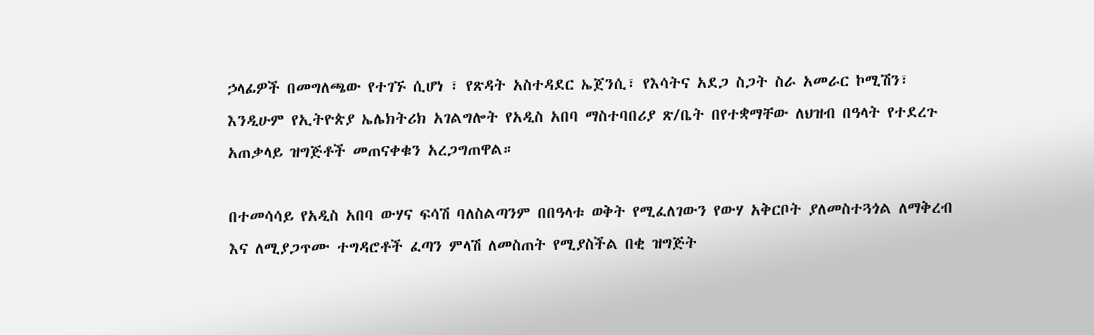ኃላፊዎች በመግለጫው የተገኙ ሲሆነ ፣ የጽዳት አስተዳደር ኤጀንሲ፣ የእሳትና አደጋ ስጋት ስራ አመራር ኮሚሽን፣ እንዲሁም የኢትዮጵያ ኤሌክትሪክ አገልግሎት የአዲስ አበባ ማስተባበሪያ ጽ/ቤት በየተቋማቸው ለህዝብ በዓላት የተደረጉ አጠቃላይ ዝግጅቶች መጠናቀቁን አረጋግጠዋል።

በተመሳሳይ የአዲስ አበባ ውሃና ፍሳሽ ባለስልጣንም በበዓላቱ ወቅት የሚፈለገውን የውሃ አቅርቦት ያለመስተጓጎል ለማቅረብ እና ለሚያጋጥሙ ተግዳሮቶች ፈጣን ምላሽ ለመስጠት የሚያስችል በቂ ዝግጅት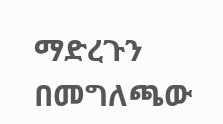ማድረጉን በመግለጫው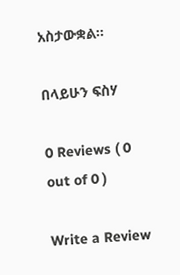አስታውቋል።

በላይሁን ፍስሃ

0 Reviews ( 0 out of 0 )

Write a Review